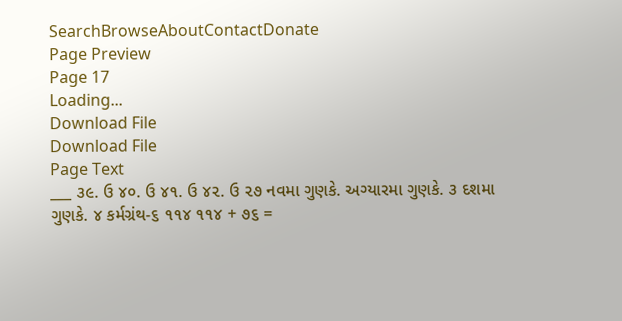SearchBrowseAboutContactDonate
Page Preview
Page 17
Loading...
Download File
Download File
Page Text
___ ૩૯. ઉ ૪૦. ઉ ૪૧. ઉ ૪૨. ઉ ૨૭ નવમા ગુણકે. અગ્યારમા ગુણકે. ૩ દશમા ગુણકે. ૪ કર્મગ્રંથ-૬ ૧૧૪ ૧૧૪ + ૭૬ =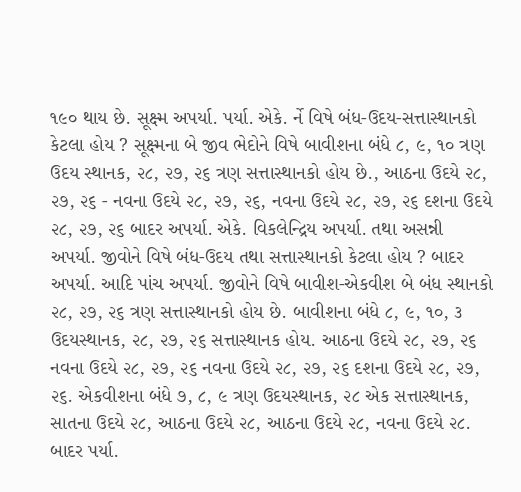૧૯૦ થાય છે. સૂક્ષ્મ અપર્યા. પર્યા. એકે. ર્ને વિષે બંધ-ઉદય-સત્તાસ્થાનકો કેટલા હોય ? સૂક્ષ્મના બે જીવ ભેદોને વિષે બાવીશના બંધે ૮, ૯, ૧૦ ત્રણ ઉદય સ્થાનક, ૨૮, ૨૭, ૨૬ ત્રણ સત્તાસ્થાનકો હોય છે., આઠના ઉદયે ૨૮, ૨૭, ૨૬ - નવના ઉદયે ૨૮, ૨૭, ૨૬, નવના ઉદયે ૨૮, ૨૭, ૨૬ દશના ઉદયે ૨૮, ૨૭, ૨૬ બાદર અપર્યા. એકે. વિકલેન્દ્રિય અપર્યા. તથા અસન્ની અપર્યા. જીવોને વિષે બંધ-ઉદય તથા સત્તાસ્થાનકો કેટલા હોય ? બાદર અપર્યા. આદિ પાંચ અપર્યા. જીવોને વિષે બાવીશ-એકવીશ બે બંધ સ્થાનકો ૨૮, ૨૭, ૨૬ ત્રણ સત્તાસ્થાનકો હોય છે. બાવીશના બંધે ૮, ૯, ૧૦, ૩ ઉદયસ્થાનક, ૨૮, ૨૭, ૨૬ સત્તાસ્થાનક હોય. આઠના ઉદયે ૨૮, ૨૭, ૨૬ નવના ઉદયે ૨૮, ૨૭, ૨૬ નવના ઉદયે ૨૮, ૨૭, ૨૬ દશના ઉદયે ૨૮, ૨૭, ૨૬. એકવીશના બંધે ૭, ૮, ૯ ત્રણ ઉદયસ્થાનક, ૨૮ એક સત્તાસ્થાનક, સાતના ઉદયે ૨૮, આઠના ઉદયે ૨૮, આઠના ઉદયે ૨૮, નવના ઉદયે ૨૮. બાદર પર્યા.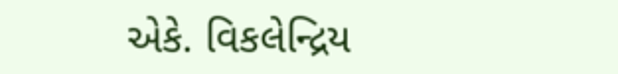એકે. વિકલેન્દ્રિય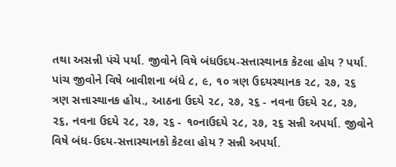તથા અસન્ની પંચે પર્યા. જીવોને વિષે બંધઉદય-સત્તાસ્થાનક કેટલા હોય ? પર્યા. પાંચ જીવોને વિષે બાવીશના બંધે ૮, ૯, ૧૦ ત્રણ ઉદયસ્થાનક ૨૮, ૨૭, ૨૬ ત્રણ સત્તાસ્થાનક હોય., આઠના ઉદયે ૨૮, ૨૭, ૨૬ - નવના ઉદયે ૨૮, ૨૭, ૨૬, નવના ઉદયે ૨૮, ૨૭, ૨૬ - ૧૦નાઉદયે ૨૮, ૨૭, ૨૬ સન્ની અપર્યા. જીવોને વિષે બંધ-ઉદય-સત્તાસ્થાનકો કેટલા હોય ? સન્ની અપર્યા.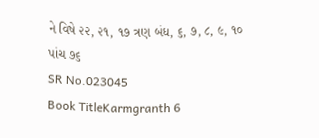ને વિષે ૨૨, ૨૧, ૧૭ ત્રણ બંધ, ૬, ૭, ૮, ૯, ૧૦ પાંચ ૭૬
SR No.023045
Book TitleKarmgranth 6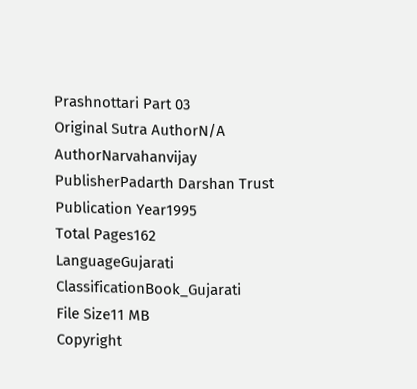Prashnottari Part 03
Original Sutra AuthorN/A
AuthorNarvahanvijay
PublisherPadarth Darshan Trust
Publication Year1995
Total Pages162
LanguageGujarati
ClassificationBook_Gujarati
File Size11 MB
Copyright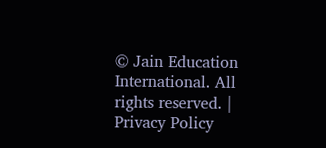© Jain Education International. All rights reserved. | Privacy Policy